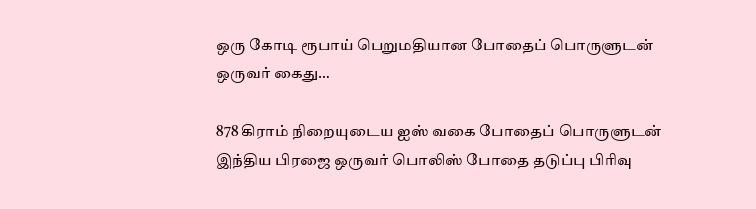ஒரு கோடி ரூபாய் பெறுமதியான போதைப் பொருளுடன் ஒருவர் கைது…

878 கிராம் நிறையுடைய ஐஸ் வகை போதைப் பொருளுடன் இந்திய பிரஜை ஒருவர் பொலிஸ் போதை தடுப்பு பிரிவு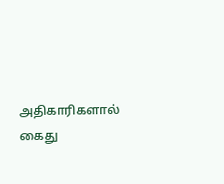அதிகாரிகளால் கைது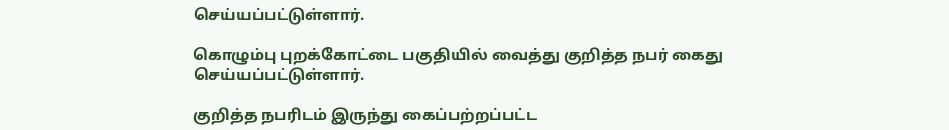செய்யப்பட்டுள்ளார்.

கொழும்பு புறக்கோட்டை பகுதியில் வைத்து குறித்த நபர் கைது செய்யப்பட்டுள்ளார்.

குறித்த நபரிடம் இருந்து கைப்பற்றப்பட்ட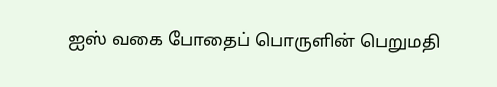ஐஸ் வகை போதைப் பொருளின் பெறுமதி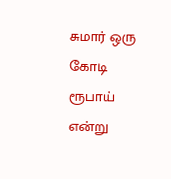சுமார் ஒரு கோடி ரூபாய் என்று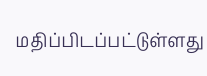மதிப்பிடப்பட்டுள்ளது